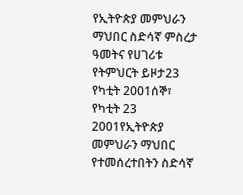የኢትዮጵያ መምህራን ማህበር ስድሳኛ ምስረታ ዓመትና የሀገሪቱ የትምህርት ይዞታ23 የካቲት 2001ሰኞ፣ የካቲት 23 2001የኢትዮጵያ መምህራን ማህበር የተመሰረተበትን ስድሳኛ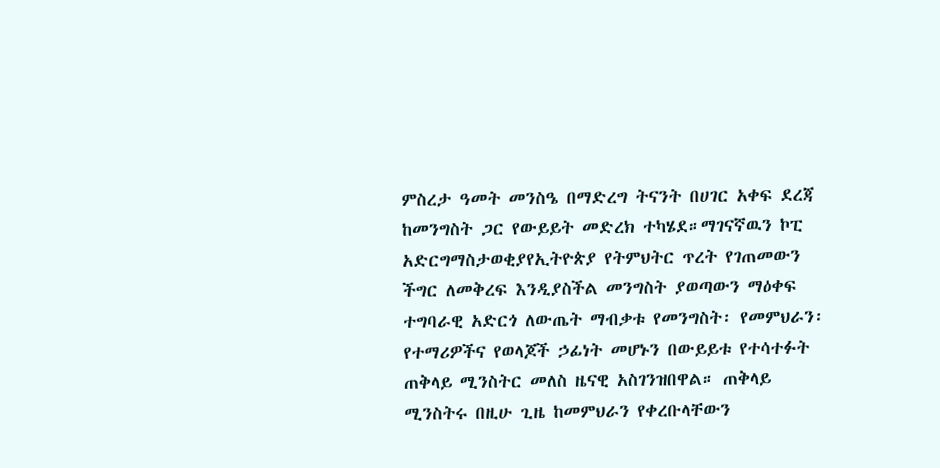ምስረታ ዓመት መንስዔ በማድረግ ትናንት በሀገር አቀፍ ደረጃ ከመንግስት ጋር የውይይት መድረክ ተካሄደ።ማገናኛዉን ኮፒ አድርግማስታወቂያየኢትዮጵያ የትምህትር ጥረት የገጠመውን ችግር ለመቅረፍ እንዲያስችል መንግስት ያወጣውን ማዕቀፍ ተግባራዊ አድርጎ ለውጤት ማብቃቱ የመንግስት፡ የመምህራን፡ የተማሪዎችና የወላጆች ኃፊነት መሆኑን በውይይቱ የተሳተፉት ጠቅላይ ሚንስትር መለስ ዜናዊ አስገንዝበዋል። ጠቅላይ ሚንስትሩ በዚሁ ጊዜ ከመምህራን የቀረቡላቸውን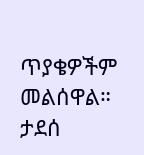ጥያቄዎችም መልሰዋል። ታደሰ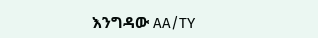እንግዳው AA/TY